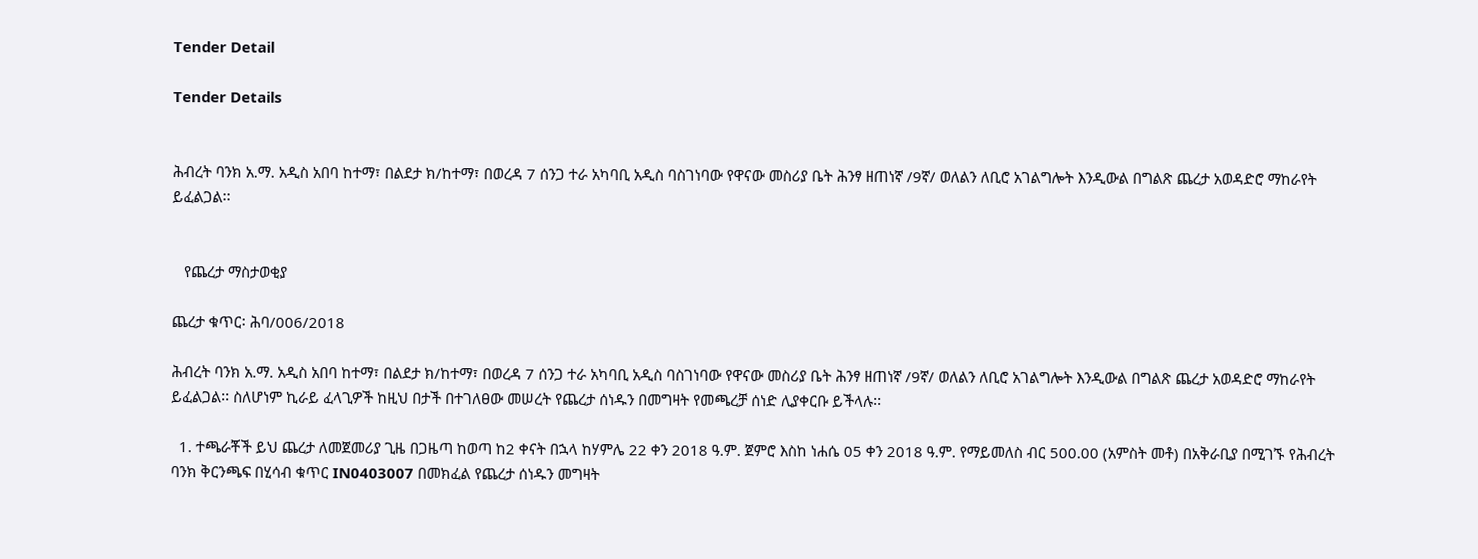Tender Detail

Tender Details


ሕብረት ባንክ አ.ማ. አዲስ አበባ ከተማ፣ በልደታ ክ/ከተማ፣ በወረዳ 7 ሰንጋ ተራ አካባቢ አዲስ ባስገነባው የዋናው መስሪያ ቤት ሕንፃ ዘጠነኛ /9ኛ/ ወለልን ለቢሮ አገልግሎት እንዲውል በግልጽ ጨረታ አወዳድሮ ማከራየት ይፈልጋል፡፡


   የጨረታ ማስታወቂያ

ጨረታ ቁጥር፡ ሕባ/006/2018

ሕብረት ባንክ አ.ማ. አዲስ አበባ ከተማ፣ በልደታ ክ/ከተማ፣ በወረዳ 7 ሰንጋ ተራ አካባቢ አዲስ ባስገነባው የዋናው መስሪያ ቤት ሕንፃ ዘጠነኛ /9ኛ/ ወለልን ለቢሮ አገልግሎት እንዲውል በግልጽ ጨረታ አወዳድሮ ማከራየት ይፈልጋል፡፡ ስለሆነም ኪራይ ፈላጊዎች ከዚህ በታች በተገለፀው መሠረት የጨረታ ሰነዱን በመግዛት የመጫረቻ ሰነድ ሊያቀርቡ ይችላሉ፡፡

  1. ተጫራቾች ይህ ጨረታ ለመጀመሪያ ጊዜ በጋዜጣ ከወጣ ከ2 ቀናት በኋላ ከሃምሌ 22 ቀን 2018 ዓ.ም. ጀምሮ እስከ ነሐሴ 05 ቀን 2018 ዓ.ም. የማይመለስ ብር 500.00 (አምስት መቶ) በአቅራቢያ በሚገኙ የሕብረት ባንክ ቅርንጫፍ በሂሳብ ቁጥር IN0403007 በመክፈል የጨረታ ሰነዱን መግዛት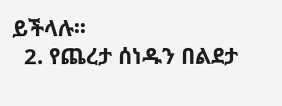ይችላሉ፡፡
  2. የጨረታ ሰነዱን በልደታ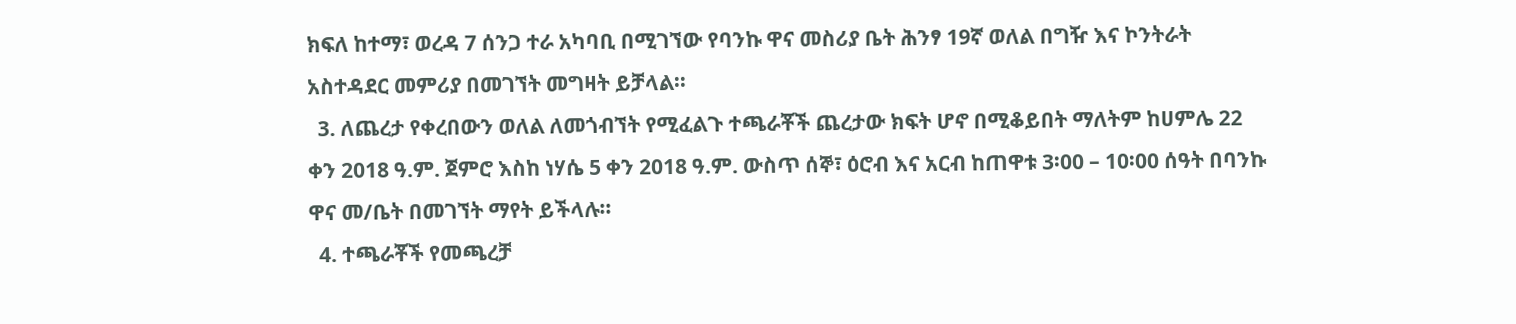ክፍለ ከተማ፣ ወረዳ 7 ሰንጋ ተራ አካባቢ በሚገኘው የባንኩ ዋና መስሪያ ቤት ሕንፃ 19ኛ ወለል በግዥ እና ኮንትራት አስተዳደር መምሪያ በመገኘት መግዛት ይቻላል፡፡
  3. ለጨረታ የቀረበውን ወለል ለመጎብኘት የሚፈልጉ ተጫራቾች ጨረታው ክፍት ሆኖ በሚቆይበት ማለትም ከሀምሌ 22 ቀን 2018 ዓ.ም. ጀምሮ እስከ ነሃሴ 5 ቀን 2018 ዓ.ም. ውስጥ ሰኞ፣ ዕሮብ እና አርብ ከጠዋቱ 3፡00 – 10፡00 ሰዓት በባንኩ ዋና መ/ቤት በመገኘት ማየት ይችላሉ፡፡
  4. ተጫራቾች የመጫረቻ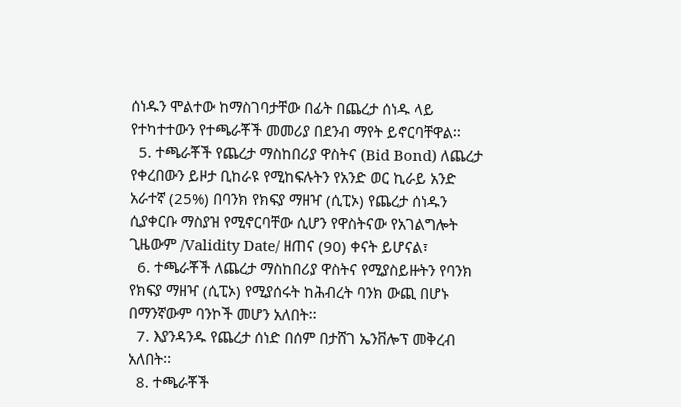ሰነዱን ሞልተው ከማስገባታቸው በፊት በጨረታ ሰነዱ ላይ የተካተተውን የተጫራቾች መመሪያ በደንብ ማየት ይኖርባቸዋል፡፡
  5. ተጫራቾች የጨረታ ማስከበሪያ ዋስትና (Bid Bond) ለጨረታ የቀረበውን ይዞታ ቢከራዩ የሚከፍሉትን የአንድ ወር ኪራይ አንድ አራተኛ (25%) በባንክ የክፍያ ማዘዣ (ሲፒኦ) የጨረታ ሰነዱን ሲያቀርቡ ማስያዝ የሚኖርባቸው ሲሆን የዋስትናው የአገልግሎት ጊዜውም /Validity Date/ ዘጠና (90) ቀናት ይሆናል፣
  6. ተጫራቾች ለጨረታ ማስከበሪያ ዋስትና የሚያስይዙትን የባንክ የክፍያ ማዘዣ (ሲፒኦ) የሚያሰሩት ከሕብረት ባንክ ውጪ በሆኑ በማንኛውም ባንኮች መሆን አለበት፡፡
  7. እያንዳንዱ የጨረታ ሰነድ በሰም በታሸገ ኤንቨሎፕ መቅረብ አለበት፡፡
  8. ተጫራቾች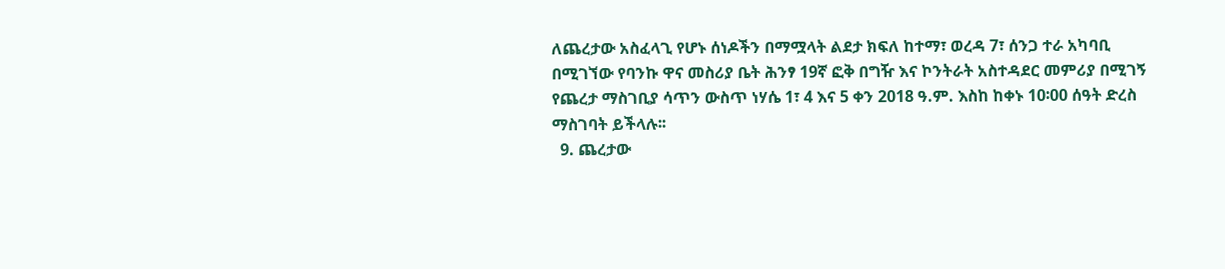ለጨረታው አስፈላጊ የሆኑ ሰነዶችን በማሟላት ልደታ ክፍለ ከተማ፣ ወረዳ 7፣ ሰንጋ ተራ አካባቢ በሚገኘው የባንኩ ዋና መስሪያ ቤት ሕንፃ 19ኛ ፎቅ በግዥ እና ኮንትራት አስተዳደር መምሪያ በሚገኝ የጨረታ ማስገቢያ ሳጥን ውስጥ ነሃሴ 1፣ 4 እና 5 ቀን 2018 ዓ.ም. እስከ ከቀኑ 10፡00 ሰዓት ድረስ ማስገባት ይችላሉ፡፡
  9. ጨረታው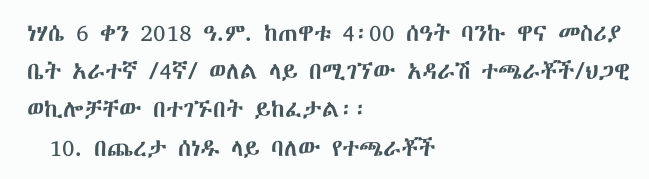ነሃሴ 6 ቀን 2018 ዓ.ም. ከጠዋቱ 4፡00 ሰዓት ባንኩ ዋና መስሪያ ቤት አራተኛ /4ኛ/ ወለል ላይ በሚገኘው አዳራሽ ተጫራቾች/ህጋዊ ወኪሎቻቸው በተገኙበት ይከፈታል፡፡
  10. በጨረታ ሰነዱ ላይ ባለው የተጫራቾች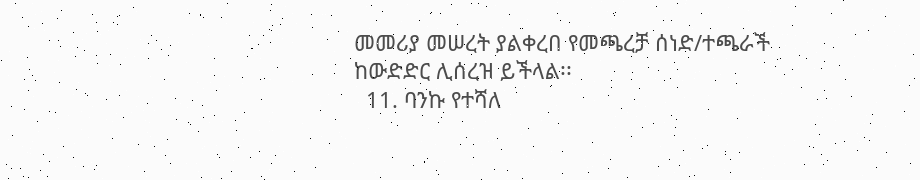መመሪያ መሠረት ያልቀረበ የመጫረቻ ሰነድ/ተጫራች ከውድድር ሊሰረዝ ይችላል፡፡
  11. ባንኩ የተሻለ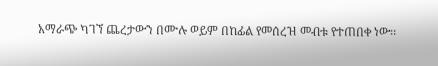አማራጭ ካገኘ ጨረታውን በሙሉ ወይም በከፊል የመሰረዝ መብቱ የተጠበቀ ነው፡፡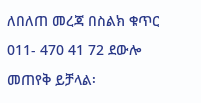ለበለጠ መረጃ በስልክ ቁጥር 011- 470 41 72 ደውሎ መጠየቅ ይቻላል፡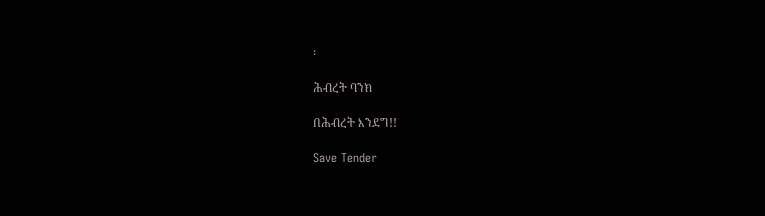፡

ሕብረት ባንክ

በሕብረት እንደግ!!

Save Tender